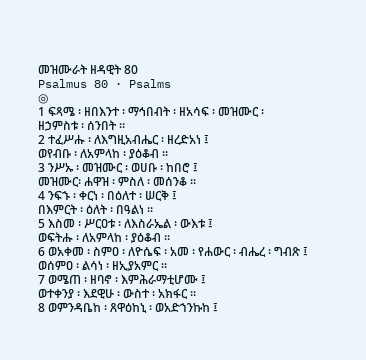መዝሙራት ዘዳዊት 80
Psalmus 80 · Psalms
◎
1 ፍጻሜ ፡ ዘበእንተ ፡ ማኅበብት ፡ ዘአሳፍ ፡ መዝሙር ፡
ዘኃምስቱ ፡ ሰንበት ።
2 ተፈሥሑ ፡ ለእግዚአብሔር ፡ ዘረድአነ ፤
ወየብቡ ፡ ለአምላከ ፡ ያዕቆብ ።
3 ንሥኡ ፡ መዝሙር ፡ ወሀቡ ፡ ከበሮ ፤
መዝሙር፡ ሐዋዝ ፡ ምስለ ፡ መሰንቆ ።
4 ንፍኁ ፡ ቀርነ ፡ በዕለተ ፡ ሠርቅ ፤
በእምርት ፡ ዕለት ፡ በዓልነ ።
5 እስመ ፡ ሥርዐቱ ፡ ለእስራኤል ፡ ውእቱ ፤
ወፍትሑ ፡ ለአምላከ ፡ ያዕቆብ ።
6 ወአቀመ ፡ ስምዐ ፡ ለዮሴፍ ፡ አመ ፡ የሐውር ፡ ብሔረ ፡ ግብጽ ፤
ወሰምዐ ፡ ልሳነ ፡ ዘኢያአምር ።
7 ወሜጠ ፡ ዘባኖ ፡ እምሕራማቲሆሙ ፤
ወተቀንያ ፡ እደዊሁ ፡ ውስተ ፡ አክፋር ።
8 ወምንዳቤከ ፡ ጸዋዕከኒ ፡ ወአድኀንኩከ ፤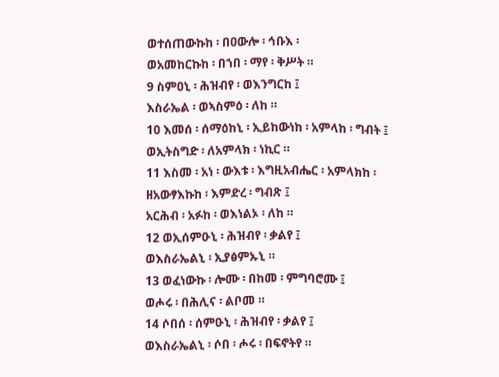ወተሰጠውኩከ ፡ በዐውሎ ፡ ኅቡእ ፡
ወአመከርኩከ ፡ በኀበ ፡ ማየ ፡ ቅሥት ።
9 ስምዐኒ ፡ ሕዝብየ ፡ ወእንግርከ ፤
እስራኤል ፡ ወኣስምዕ ፡ ለከ ።
10 እመሰ ፡ ሰማዕከኒ ፡ ኢይከውነከ ፡ አምላከ ፡ ግብት ፤
ወኢትስግድ ፡ ለአምላክ ፡ ነኪር ።
11 እስመ ፡ አነ ፡ ውእቱ ፡ እግዚአብሔር ፡ አምላክከ ፡
ዘአውፃእኩከ ፡ እምድረ ፡ ግብጽ ፤
አርሕብ ፡ አፉከ ፡ ወእነልኦ ፡ ለከ ።
12 ወኢሰምዑኒ ፡ ሕዝብየ ፡ ቃልየ ፤
ወእስራኤልኒ ፡ ኢያፅምኡኒ ።
13 ወፈነውኩ ፡ ሎሙ ፡ በከመ ፡ ምግባሮሙ ፤
ወሖሩ ፡ በሕሊና ፡ ልቦመ ።
14 ሶበሰ ፡ ሰምዑኒ ፡ ሕዝብየ ፡ ቃልየ ፤
ወእስራኤልኒ ፡ ሶበ ፡ ሖሩ ፡ በፍኖትየ ።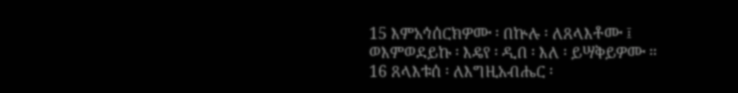15 እምአኅሰርክዎሙ ፡ በኵሉ ፡ ለጸላእቶሙ ፤
ወእምወደይኩ ፡ እዴየ ፡ ዲበ ፡ እለ ፡ ይሣቅይዎሙ ።
16 ጸላእቱሰ ፡ ለእግዚአብሔር ፡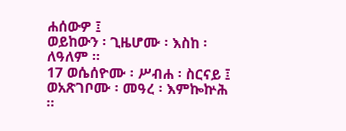ሐሰውዎ ፤
ወይከውን ፡ ጊዜሆሙ ፡ እስከ ፡ ለዓለም ።
17 ወሴሰዮሙ ፡ ሥብሐ ፡ ስርናይ ፤
ወአጽገቦሙ ፡ መዓረ ፡ እምኰኵሕ ።